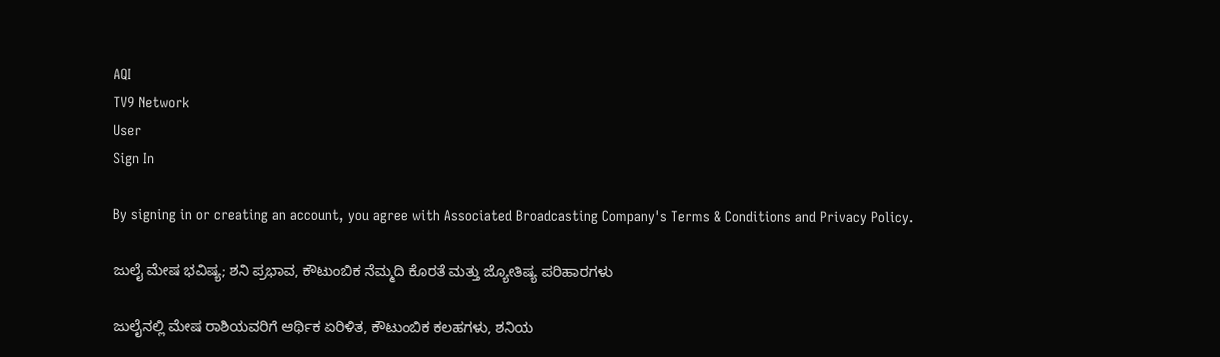AQI
TV9 Network
User
Sign In

By signing in or creating an account, you agree with Associated Broadcasting Company's Terms & Conditions and Privacy Policy.

ಜುಲೈ ಮೇಷ ಭವಿಷ್ಯ; ಶನಿ ಪ್ರಭಾವ, ಕೌಟುಂಬಿಕ ನೆಮ್ಮದಿ ಕೊರತೆ ಮತ್ತು ಜ್ಯೋತಿಷ್ಯ ಪರಿಹಾರಗಳು

ಜುಲೈನಲ್ಲಿ ಮೇಷ ರಾಶಿಯವರಿಗೆ ಆರ್ಥಿಕ ಏರಿಳಿತ, ಕೌಟುಂಬಿಕ ಕಲಹಗಳು, ಶನಿಯ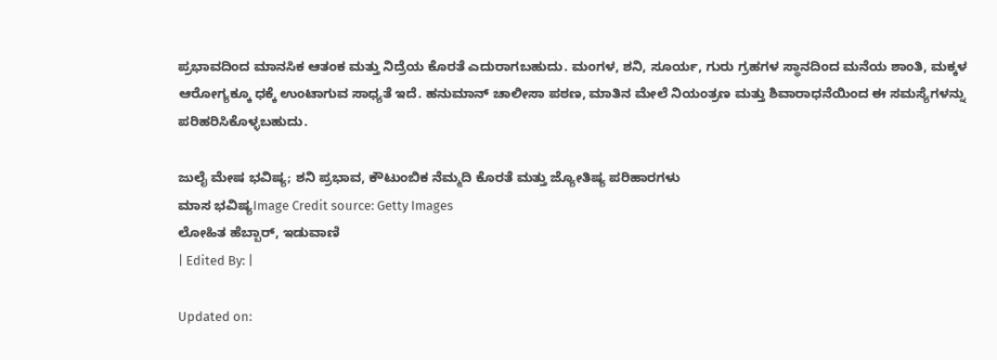ಪ್ರಭಾವದಿಂದ ಮಾನಸಿಕ ಆತಂಕ ಮತ್ತು ನಿದ್ರೆಯ ಕೊರತೆ ಎದುರಾಗಬಹುದು. ಮಂಗಳ, ಶನಿ, ಸೂರ್ಯ, ಗುರು ಗ್ರಹಗಳ ಸ್ಥಾನದಿಂದ ಮನೆಯ ಶಾಂತಿ, ಮಕ್ಕಳ ಆರೋಗ್ಯಕ್ಕೂ ಧಕ್ಕೆ ಉಂಟಾಗುವ ಸಾಧ್ಯತೆ ಇದೆ. ಹನುಮಾನ್ ಚಾಲೀಸಾ ಪಠಣ, ಮಾತಿನ ಮೇಲೆ ನಿಯಂತ್ರಣ ಮತ್ತು ಶಿವಾರಾಧನೆಯಿಂದ ಈ ಸಮಸ್ಯೆಗಳನ್ನು ಪರಿಹರಿಸಿಕೊಳ್ಳಬಹುದು.

ಜುಲೈ ಮೇಷ ಭವಿಷ್ಯ; ಶನಿ ಪ್ರಭಾವ, ಕೌಟುಂಬಿಕ ನೆಮ್ಮದಿ ಕೊರತೆ ಮತ್ತು ಜ್ಯೋತಿಷ್ಯ ಪರಿಹಾರಗಳು
ಮಾಸ ಭವಿಷ್ಯImage Credit source: Getty Images
ಲೋಹಿತ ಹೆಬ್ಬಾರ್, ಇಡುವಾಣಿ
| Edited By: |

Updated on: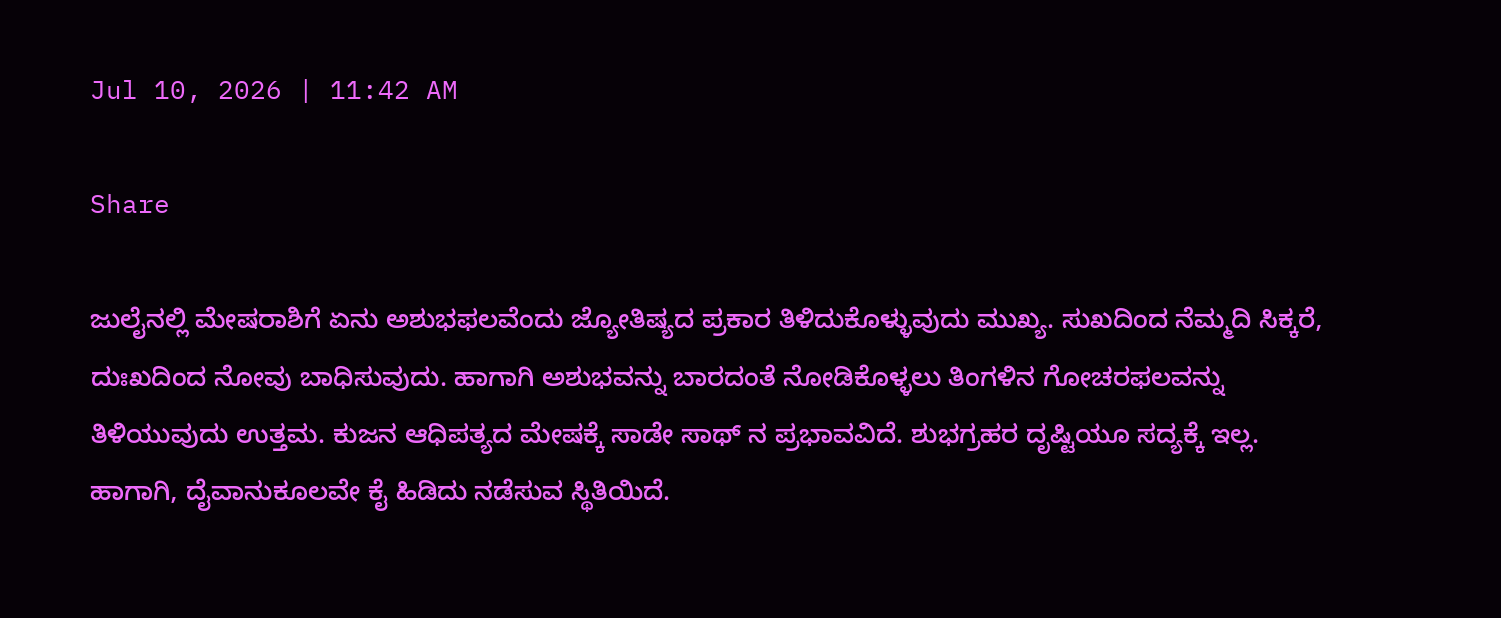Jul 10, 2026 | 11:42 AM

Share

ಜುಲೈನಲ್ಲಿ ಮೇಷರಾಶಿಗೆ ಏನು ಅಶುಭಫಲವೆಂದು ಜ್ಯೋತಿಷ್ಯದ ಪ್ರಕಾರ ತಿಳಿದುಕೊಳ್ಳುವುದು ಮುಖ್ಯ. ಸುಖದಿಂದ ನೆಮ್ಮದಿ ಸಿಕ್ಕರೆ, ದುಃಖದಿಂದ ನೋವು ಬಾಧಿಸುವುದು. ಹಾಗಾಗಿ ಅಶುಭವನ್ನು ಬಾರದಂತೆ ನೋಡಿಕೊಳ್ಳಲು ತಿಂಗಳಿನ ಗೋಚರಫಲವನ್ನು ತಿಳಿಯುವುದು ಉತ್ತಮ. ಕುಜನ ಆಧಿಪತ್ಯದ ಮೇಷಕ್ಕೆ ಸಾಡೇ ಸಾಥ್ ನ ಪ್ರಭಾವವಿದೆ. ಶುಭಗ್ರಹರ ದೃಷ್ಟಿಯೂ ಸದ್ಯಕ್ಕೆ ಇಲ್ಲ. ಹಾಗಾಗಿ, ದೈವಾನುಕೂಲವೇ ಕೈ ಹಿಡಿದು ನಡೆಸುವ ಸ್ಥಿತಿಯಿದೆ.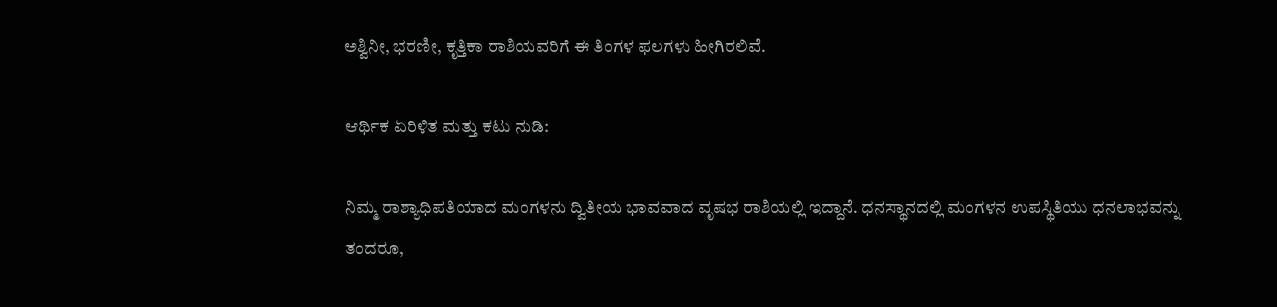ಅಶ್ವಿನೀ, ಭರಣೀ, ಕೃತ್ತಿಕಾ ರಾಶಿಯವರಿಗೆ ಈ ತಿಂಗಳ ಫಲಗಳು ಹೀಗಿರಲಿವೆ.

ಆರ್ಥಿಕ ಏರಿಳಿತ ಮತ್ತು ಕಟು ನುಡಿ:

ನಿಮ್ಮ ರಾಶ್ಯಾಧಿಪತಿಯಾದ ಮಂಗಳನು ದ್ವಿತೀಯ ಭಾವವಾದ ವೃಷಭ ರಾಶಿಯಲ್ಲಿ ಇದ್ದಾನೆ. ಧನಸ್ಥಾನದಲ್ಲಿ ಮಂಗಳನ ಉಪಸ್ಥಿತಿಯು ಧನಲಾಭವನ್ನು ತಂದರೂ,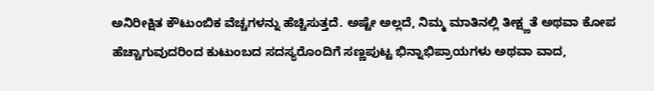ಅನಿರೀಕ್ಷಿತ ಕೌಟುಂಬಿಕ ವೆಚ್ಚಗಳನ್ನು ಹೆಚ್ಚಿಸುತ್ತದೆ. ಅಷ್ಟೇ ಅಲ್ಲದೆ, ನಿಮ್ಮ ಮಾತಿನಲ್ಲಿ ತೀಕ್ಷ್ಣತೆ ಅಥವಾ ಕೋಪ ಹೆಚ್ಚಾಗುವುದರಿಂದ ಕುಟುಂಬದ ಸದಸ್ಯರೊಂದಿಗೆ ಸಣ್ಣಪುಟ್ಟ ಭಿನ್ನಾಭಿಪ್ರಾಯಗಳು ಅಥವಾ ವಾದ,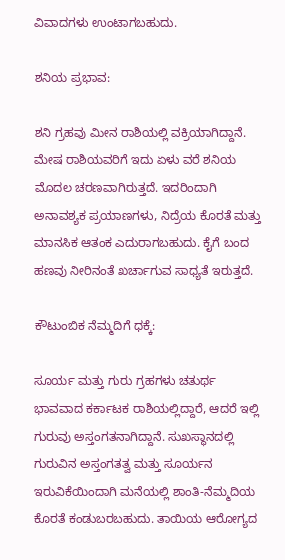ವಿವಾದಗಳು ಉಂಟಾಗಬಹುದು.

ಶನಿಯ ಪ್ರಭಾವ:

ಶನಿ ಗ್ರಹವು ಮೀನ ರಾಶಿಯಲ್ಲಿ ವಕ್ರಿಯಾಗಿದ್ದಾನೆ. ಮೇಷ ರಾಶಿಯವರಿಗೆ ಇದು ಏಳು ವರೆ ಶನಿಯ ಮೊದಲ ಚರಣವಾಗಿರುತ್ತದೆ. ಇದರಿಂದಾಗಿ ಅನಾವಶ್ಯಕ ಪ್ರಯಾಣಗಳು, ನಿದ್ರೆಯ ಕೊರತೆ ಮತ್ತು ಮಾನಸಿಕ ಆತಂಕ ಎದುರಾಗಬಹುದು. ಕೈಗೆ ಬಂದ ಹಣವು ನೀರಿನಂತೆ ಖರ್ಚಾಗುವ ಸಾಧ್ಯತೆ ಇರುತ್ತದೆ.

ಕೌಟುಂಬಿಕ ನೆಮ್ಮದಿಗೆ ಧಕ್ಕೆ:

ಸೂರ್ಯ ಮತ್ತು ಗುರು ಗ್ರಹಗಳು ಚತುರ್ಥ ಭಾವವಾದ ಕರ್ಕಾಟಕ ರಾಶಿಯಲ್ಲಿದ್ದಾರೆ, ಆದರೆ ಇಲ್ಲಿ ಗುರುವು ಅಸ್ತಂಗತನಾಗಿದ್ದಾನೆ. ಸುಖಸ್ಥಾನದಲ್ಲಿ ಗುರುವಿನ ಅಸ್ತಂಗತತ್ವ ಮತ್ತು ಸೂರ್ಯನ ಇರುವಿಕೆಯಿಂದಾಗಿ ಮನೆಯಲ್ಲಿ ಶಾಂತಿ-ನೆಮ್ಮದಿಯ ಕೊರತೆ ಕಂಡುಬರಬಹುದು. ತಾಯಿಯ ಆರೋಗ್ಯದ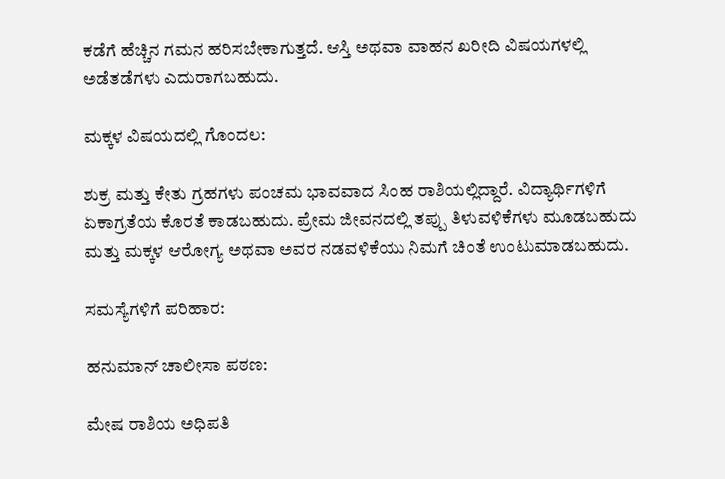ಕಡೆಗೆ ಹೆಚ್ಚಿನ ಗಮನ ಹರಿಸಬೇಕಾಗುತ್ತದೆ. ಆಸ್ತಿ ಅಥವಾ ವಾಹನ ಖರೀದಿ ವಿಷಯಗಳಲ್ಲಿ ಅಡೆತಡೆಗಳು ಎದುರಾಗಬಹುದು.

ಮಕ್ಕಳ ವಿಷಯದಲ್ಲಿ ಗೊಂದಲ:

ಶುಕ್ರ ಮತ್ತು ಕೇತು ಗ್ರಹಗಳು ಪಂಚಮ ಭಾವವಾದ ಸಿಂಹ ರಾಶಿಯಲ್ಲಿದ್ದಾರೆ. ವಿದ್ಯಾರ್ಥಿಗಳಿಗೆ ಏಕಾಗ್ರತೆಯ ಕೊರತೆ ಕಾಡಬಹುದು. ಪ್ರೇಮ ಜೀವನದಲ್ಲಿ ತಪ್ಪು ತಿಳುವಳಿಕೆಗಳು ಮೂಡಬಹುದು ಮತ್ತು ಮಕ್ಕಳ ಆರೋಗ್ಯ ಅಥವಾ ಅವರ ನಡವಳಿಕೆಯು ನಿಮಗೆ ಚಿಂತೆ ಉಂಟುಮಾಡಬಹುದು.

ಸಮಸ್ಯೆಗಳಿಗೆ ಪರಿಹಾರ:

ಹನುಮಾನ್ ಚಾಲೀಸಾ ಪಠಣ:

ಮೇಷ ರಾಶಿಯ ಅಧಿಪತಿ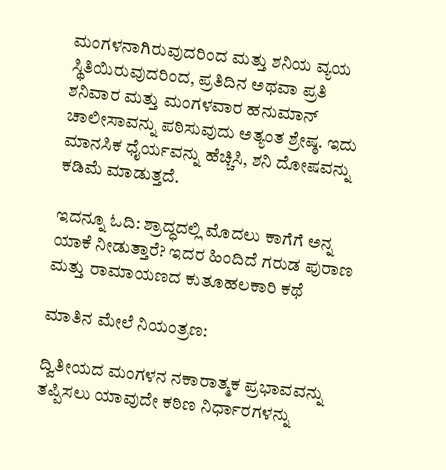ಮಂಗಳನಾಗಿರುವುದರಿಂದ ಮತ್ತು ಶನಿಯ ವ್ಯಯ ಸ್ಥಿತಿಯಿರುವುದರಿಂದ, ಪ್ರತಿದಿನ ಅಥವಾ ಪ್ರತಿ ಶನಿವಾರ ಮತ್ತು ಮಂಗಳವಾರ ಹನುಮಾನ್ ಚಾಲೀಸಾವನ್ನು ಪಠಿಸುವುದು ಅತ್ಯಂತ ಶ್ರೇಷ್ಠ. ಇದು ಮಾನಸಿಕ ಧೈರ್ಯವನ್ನು ಹೆಚ್ಚಿಸಿ, ಶನಿ ದೋಷವನ್ನು ಕಡಿಮೆ ಮಾಡುತ್ತದೆ.

ಇದನ್ನೂ ಓದಿ: ಶ್ರಾದ್ಧದಲ್ಲಿ ಮೊದಲು ಕಾಗೆಗೆ ಅನ್ನ ಯಾಕೆ ನೀಡುತ್ತಾರೆ? ಇದರ ಹಿಂದಿದೆ ಗರುಡ ಪುರಾಣ ಮತ್ತು ರಾಮಾಯಣದ ಕುತೂಹಲಕಾರಿ ಕಥೆ

ಮಾತಿನ ಮೇಲೆ ನಿಯಂತ್ರಣ:

ದ್ವಿತೀಯದ ಮಂಗಳನ ನಕಾರಾತ್ಮಕ ಪ್ರಭಾವವನ್ನು ತಪ್ಪಿಸಲು ಯಾವುದೇ ಕಠಿಣ ನಿರ್ಧಾರಗಳನ್ನು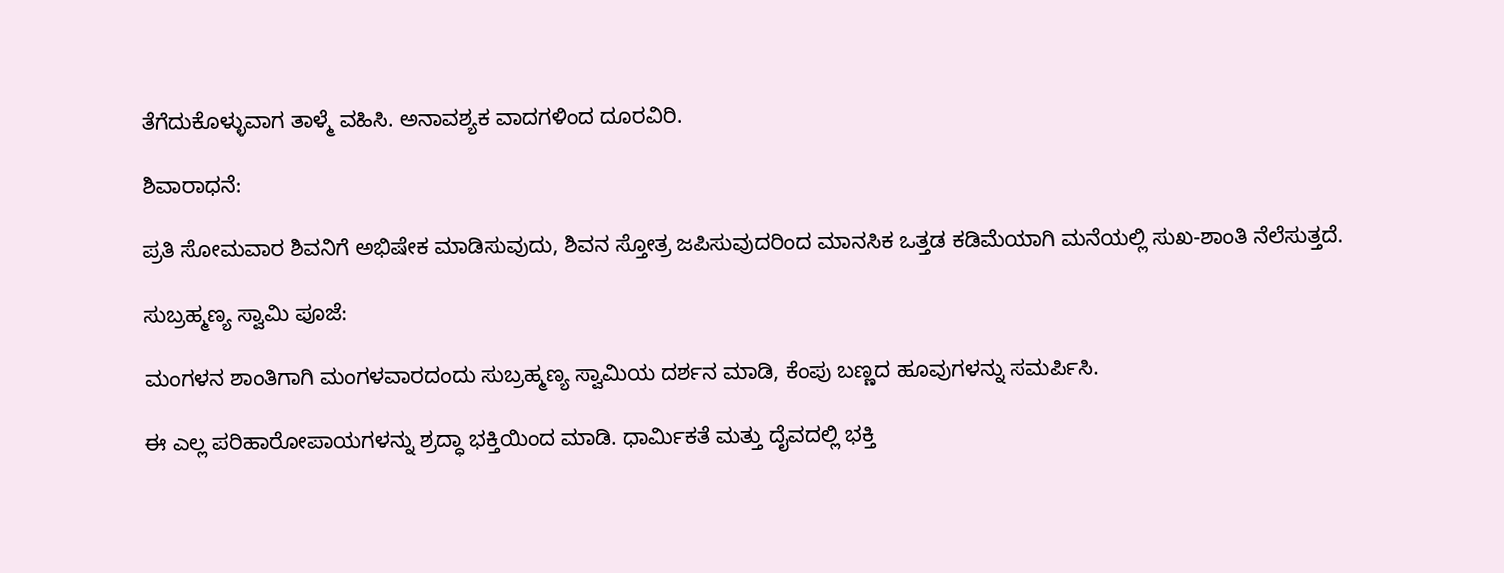ತೆಗೆದುಕೊಳ್ಳುವಾಗ ತಾಳ್ಮೆ ವಹಿಸಿ. ಅನಾವಶ್ಯಕ ವಾದಗಳಿಂದ ದೂರವಿರಿ.

ಶಿವಾರಾಧನೆ:

ಪ್ರತಿ ಸೋಮವಾರ ಶಿವನಿಗೆ ಅಭಿಷೇಕ ಮಾಡಿಸುವುದು, ಶಿವನ ಸ್ತೋತ್ರ ಜಪಿಸುವುದರಿಂದ ಮಾನಸಿಕ ಒತ್ತಡ ಕಡಿಮೆಯಾಗಿ ಮನೆಯಲ್ಲಿ ಸುಖ-ಶಾಂತಿ ನೆಲೆಸುತ್ತದೆ.

ಸುಬ್ರಹ್ಮಣ್ಯ ಸ್ವಾಮಿ ಪೂಜೆ:

ಮಂಗಳನ ಶಾಂತಿಗಾಗಿ ಮಂಗಳವಾರದಂದು ಸುಬ್ರಹ್ಮಣ್ಯ ಸ್ವಾಮಿಯ ದರ್ಶನ ಮಾಡಿ, ಕೆಂಪು ಬಣ್ಣದ ಹೂವುಗಳನ್ನು ಸಮರ್ಪಿಸಿ.

ಈ ಎಲ್ಲ ಪರಿಹಾರೋಪಾಯಗಳನ್ನು ಶ್ರದ್ಧಾ ಭಕ್ತಿಯಿಂದ ಮಾಡಿ. ಧಾರ್ಮಿಕತೆ ಮತ್ತು ದೈವದಲ್ಲಿ ಭಕ್ತಿ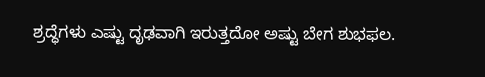ಶ್ರದ್ಧೆಗಳು ಎಷ್ಟು ದೃಢವಾಗಿ ಇರುತ್ತದೋ ಅಷ್ಟು ಬೇಗ ಶುಭಫಲ.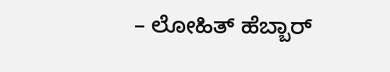– ಲೋಹಿತ್ ಹೆಬ್ಬಾರ್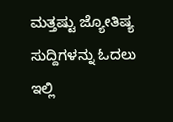ಮತ್ತಷ್ಟು ಜ್ಯೋತಿಷ್ಯ ಸುದ್ದಿಗಳನ್ನು ಓದಲು ಇಲ್ಲಿ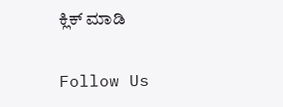ಕ್ಲಿಕ್ ಮಾಡಿ

Follow Us